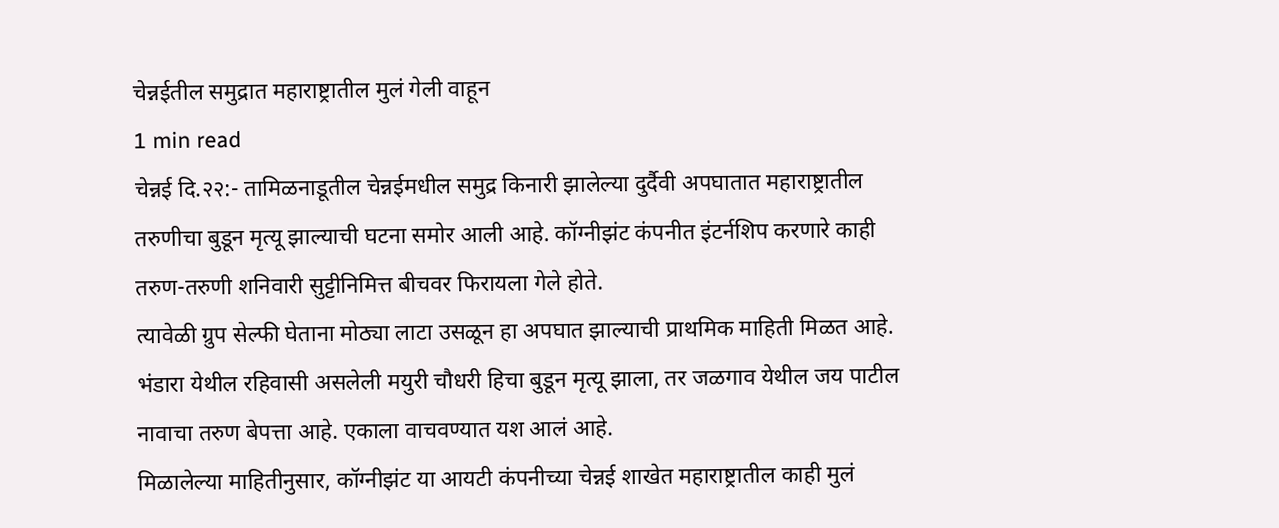चेन्नईतील समुद्रात महाराष्ट्रातील मुलं गेली वाहून
1 min read
चेन्नई दि.२२:- तामिळनाडूतील चेन्नईमधील समुद्र किनारी झालेल्या दुर्दैवी अपघातात महाराष्ट्रातील तरुणीचा बुडून मृत्यू झाल्याची घटना समोर आली आहे. कॉग्नीझंट कंपनीत इंटर्नशिप करणारे काही तरुण-तरुणी शनिवारी सुट्टीनिमित्त बीचवर फिरायला गेले होते.
त्यावेळी ग्रुप सेल्फी घेताना मोठ्या लाटा उसळून हा अपघात झाल्याची प्राथमिक माहिती मिळत आहे. भंडारा येथील रहिवासी असलेली मयुरी चौधरी हिचा बुडून मृत्यू झाला, तर जळगाव येथील जय पाटील नावाचा तरुण बेपत्ता आहे. एकाला वाचवण्यात यश आलं आहे.
मिळालेल्या माहितीनुसार, कॉग्नीझंट या आयटी कंपनीच्या चेन्नई शाखेत महाराष्ट्रातील काही मुलं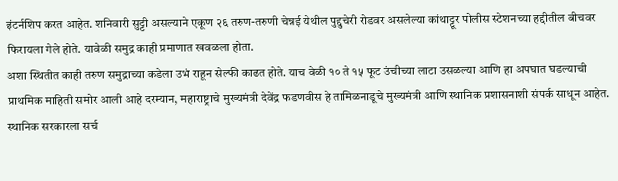इंटर्नशिप करत आहेत. शनिवारी सुट्टी असल्याने एकूण २६ तरुण-तरुणी चेन्नई येथील पुद्दुचेरी रोडवर असलेल्या कांथाट्टूर पोलीस स्टेशनच्या हद्दीतील बीचवर फिरायला गेले होते. यावेळी समुद्र काही प्रमाणात खवळला होता.
अशा स्थितीत काही तरुण समुद्राच्या कडेला उभं राहून सेल्फी काढत होते. याच वेळी १० ते १५ फूट उंचीच्या लाटा उसळल्या आणि हा अपघात घडल्याची प्राथमिक माहिती समोर आली आहे दरम्यान, महाराष्ट्राचे मुख्यमंत्री देवेंद्र फडणवीस हे तामिळनाडूचे मुख्यमंत्री आणि स्थानिक प्रशासनाशी संपर्क साधून आहेत.
स्थानिक सरकारला सर्च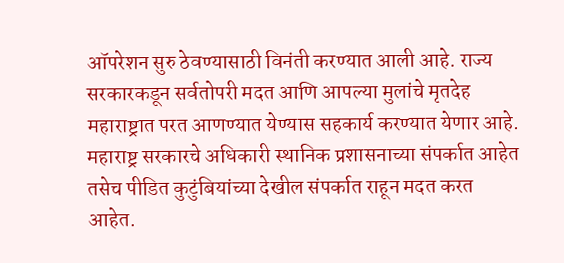ऑपरेशन सुरु ठेवण्यासाठी विनंती करण्यात आली आहे. राज्य सरकारकडून सर्वतोपरी मदत आणि आपल्या मुलांचे मृतदेह महाराष्ट्रात परत आणण्यात येण्यास सहकार्य करण्यात येणार आहे. महाराष्ट्र सरकारचे अधिकारी स्थानिक प्रशासनाच्या संपर्कात आहेत तसेच पीडित कुटुंबियांच्या देखील संपर्कात राहून मदत करत आहेत.